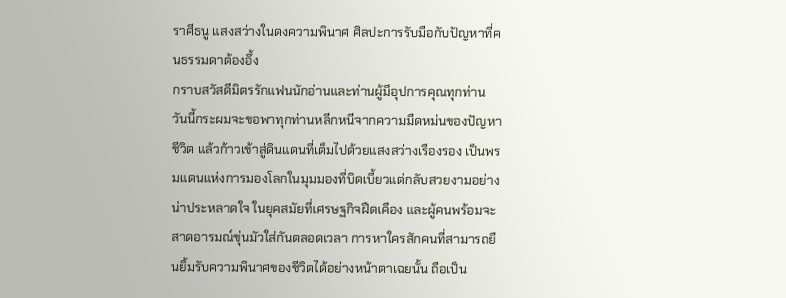ราศีธนู แสงสว่างในดงความพินาศ ศิลปะการรับมือกับปัญหาที่คนธรรมดาต้องอึ้ง
กราบสวัสดีมิตรรักแฟนนักอ่านและท่านผู้มีอุปการคุณทุกท่าน วันนี้กระผมจะขอพาทุกท่านหลีกหนีจากความมืดหม่นของปัญหาชีวิต แล้วก้าวเข้าสู่ดินแดนที่เต็มไปด้วยแสงสว่างเรืองรอง เป็นพรมแดนแห่งการมองโลกในมุมมองที่บิดเบี้ยวแต่กลับสวยงามอย่างน่าประหลาดใจ ในยุคสมัยที่เศรษฐกิจฝืดเคือง และผู้คนพร้อมจะสาดอารมณ์ขุ่นมัวใส่กันตลอดเวลา การหาใครสักคนที่สามารถยืนยิ้มรับความพินาศของชีวิตได้อย่างหน้าตาเฉยนั้น ถือเป็น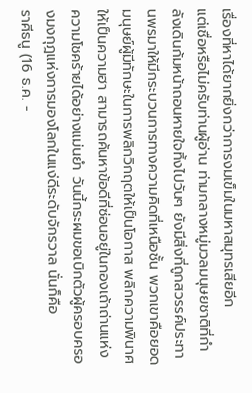เรื่องที่หาได้ยากยิ่งกว่าการงมเข็มในมหาสมุทรเสียอีก
แต่เชื่อหรือไม่ครับท่านผู้อ่าน ท่ามกลางหมู่มวลมนุษยชาติที่กำลังเดินก้มหน้าถอนหายใจทิ้งไปวันๆ ยังมีสิ่งที่ถูกสวรรค์ประทานพรมาให้มีกระบวนการทางความคิดที่เหนือชั้น พวกเขาคือยอดมนุษย์ผู้มีทักษะในการพลิกวิกฤตให้เป็นโอกาส พลิกความพินาศให้เป็นความฮา สามารถค้นหาข้อดีที่ซ่อนอยู่ในกองเถ้าถ่านแห่งความโชคร้ายได้อย่างแม่นยำ วันนี้กระผมขอเบิกตัวผู้ครอบครองมงกุฎแห่งการมองโลกในแง่ดีระดับจักรวาล นั่นก็คือ
ราศีธนู (16 ธ.ค. -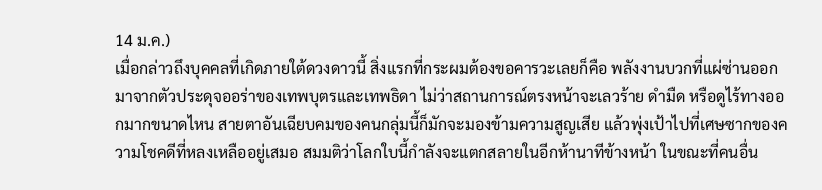14 ม.ค.)
เมื่อกล่าวถึงบุคคลที่เกิดภายใต้ดวงดาวนี้ สิ่งแรกที่กระผมต้องขอคารวะเลยก็คือ พลังงานบวกที่แผ่ซ่านออกมาจากตัวประดุจออร่าของเทพบุตรและเทพธิดา ไม่ว่าสถานการณ์ตรงหน้าจะเลวร้าย ดำมืด หรือดูไร้ทางออกมากขนาดไหน สายตาอันเฉียบคมของคนกลุ่มนี้ก็มักจะมองข้ามความสูญเสีย แล้วพุ่งเป้าไปที่เศษซากของความโชคดีที่หลงเหลืออยู่เสมอ สมมติว่าโลกใบนี้กำลังจะแตกสลายในอีกห้านาทีข้างหน้า ในขณะที่คนอื่น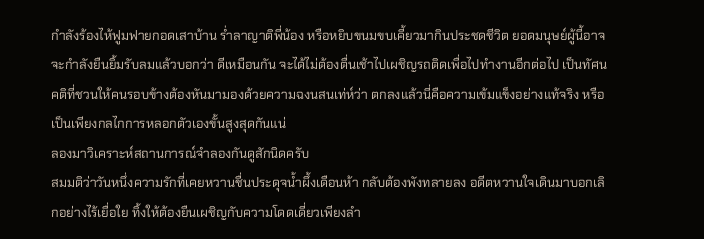กำลังร้องไห้ฟูมฟายกอดเสาบ้าน ร่ำลาญาติพี่น้อง หรือหยิบขนมขบเคี้ยวมากินประชดชีวิต ยอดมนุษย์ผู้นี้อาจจะกำลังยืนยิ้มรับลมแล้วบอกว่า ดีเหมือนกัน จะได้ไม่ต้องตื่นเช้าไปเผชิญรถติดเพื่อไปทำงานอีกต่อไป เป็นทัศนคติที่ชวนให้คนรอบข้างต้องหันมามองด้วยความฉงนสนเท่ห์ว่า ตกลงแล้วนี่คือความเข้มแข็งอย่างแท้จริง หรือเป็นเพียงกลไกการหลอกตัวเองขั้นสูงสุดกันแน่
ลองมาวิเคราะห์สถานการณ์จำลองกันดูสักนิดครับ
สมมติว่าวันหนึ่งความรักที่เคยหวานชื่นประดุจน้ำผึ้งเดือนห้า กลับต้องพังทลายลง อดีตหวานใจเดินมาบอกเลิกอย่างไร้เยื่อใย ทิ้งให้ต้องยืนเผชิญกับความโดดเดี่ยวเพียงลำ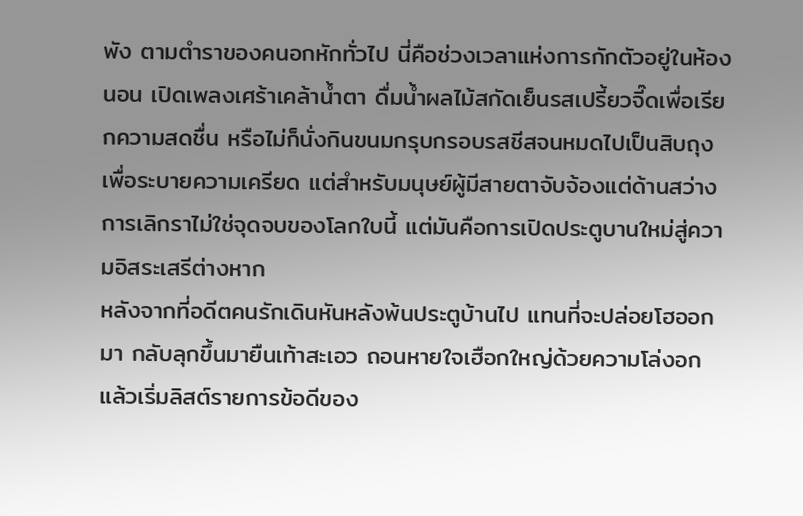พัง ตามตำราของคนอกหักทั่วไป นี่คือช่วงเวลาแห่งการกักตัวอยู่ในห้องนอน เปิดเพลงเศร้าเคล้าน้ำตา ดื่มน้ำผลไม้สกัดเย็นรสเปรี้ยวจี๊ดเพื่อเรียกความสดชื่น หรือไม่ก็นั่งกินขนมกรุบกรอบรสชีสจนหมดไปเป็นสิบถุงเพื่อระบายความเครียด แต่สำหรับมนุษย์ผู้มีสายตาจับจ้องแต่ด้านสว่าง การเลิกราไม่ใช่จุดจบของโลกใบนี้ แต่มันคือการเปิดประตูบานใหม่สู่ความอิสระเสรีต่างหาก
หลังจากที่อดีตคนรักเดินหันหลังพ้นประตูบ้านไป แทนที่จะปล่อยโฮออกมา กลับลุกขึ้นมายืนเท้าสะเอว ถอนหายใจเฮือกใหญ่ด้วยความโล่งอก แล้วเริ่มลิสต์รายการข้อดีของ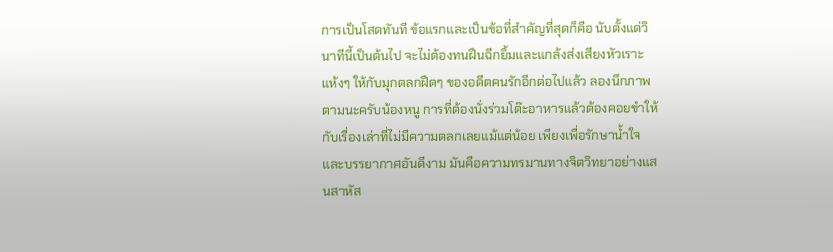การเป็นโสดทันที ข้อแรกและเป็นข้อที่สำคัญที่สุดก็คือ นับตั้งแต่วินาทีนี้เป็นต้นไป จะไม่ต้องทนฝืนฉีกยิ้มและแกล้งส่งเสียงหัวเราะแห้งๆ ให้กับมุกตลกฝืดๆ ของอดีตคนรักอีกต่อไปแล้ว ลองนึกภาพตามนะครับน้องหนู การที่ต้องนั่งร่วมโต๊ะอาหารแล้วต้องคอยขำให้กับเรื่องเล่าที่ไม่มีความตลกเลยแม้แต่น้อย เพียงเพื่อรักษาน้ำใจและบรรยากาศอันดีงาม มันคือความทรมานทางจิตวิทยาอย่างแสนสาหัส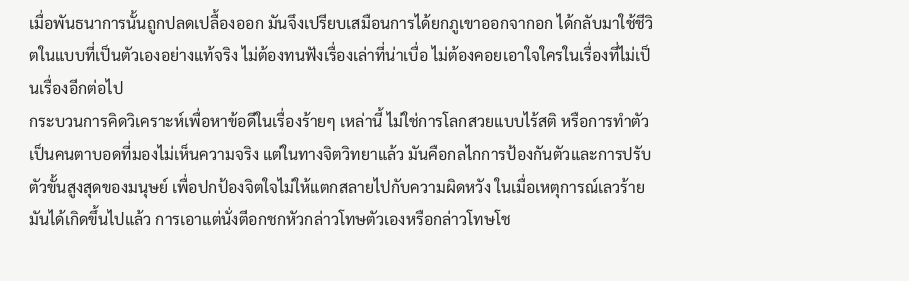เมื่อพันธนาการนั้นถูกปลดเปลื้องออก มันจึงเปรียบเสมือนการได้ยกภูเขาออกจากอก ได้กลับมาใช้ชีวิตในแบบที่เป็นตัวเองอย่างแท้จริง ไม่ต้องทนฟังเรื่องเล่าที่น่าเบื่อ ไม่ต้องคอยเอาใจใครในเรื่องที่ไม่เป็นเรื่องอีกต่อไป
กระบวนการคิดวิเคราะห์เพื่อหาข้อดีในเรื่องร้ายๆ เหล่านี้ ไม่ใช่การโลกสวยแบบไร้สติ หรือการทำตัวเป็นคนตาบอดที่มองไม่เห็นความจริง แต่ในทางจิตวิทยาแล้ว มันคือกลไกการป้องกันตัวและการปรับตัวขั้นสูงสุดของมนุษย์ เพื่อปกป้องจิตใจไม่ให้แตกสลายไปกับความผิดหวัง ในเมื่อเหตุการณ์เลวร้ายมันได้เกิดขึ้นไปแล้ว การเอาแต่นั่งตีอกชกหัวกล่าวโทษตัวเองหรือกล่าวโทษโช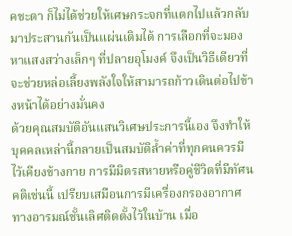คชะตา ก็ไม่ได้ช่วยให้เศษกระจกที่แตกไปแล้วกลับมาประสานกันเป็นแผ่นเดิมได้ การเลือกที่จะมองหาแสงสว่างเล็กๆ ที่ปลายอุโมงค์ จึงเป็นวิธีเดียวที่จะช่วยหล่อเลี้ยงพลังใจให้สามารถก้าวเดินต่อไปข้างหน้าได้อย่างมั่นคง
ด้วยคุณสมบัติอันแสนวิเศษประการนี้เอง จึงทำให้บุคคลเหล่านี้กลายเป็นสมบัติล้ำค่าที่ทุกคนควรมีไว้เคียงข้างกาย การมีมิตรสหายหรือคู่ชีวิตที่มีทัศนคติเช่นนี้ เปรียบเสมือนการมีเครื่องกรองอากาศทางอารมณ์ชั้นเลิศติดตั้งไว้ในบ้าน เมื่อ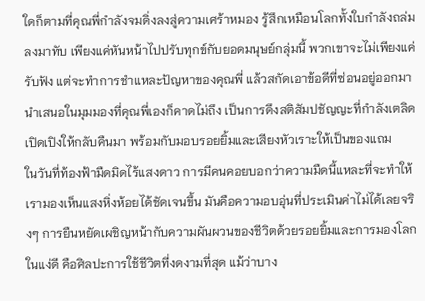ใดก็ตามที่คุณพี่กำลังจมดิ่งลงสู่ความเศร้าหมอง รู้สึกเหมือนโลกทั้งใบกำลังถล่มลงมาทับ เพียงแค่หันหน้าไปปรับทุกข์กับยอดมนุษย์กลุ่มนี้ พวกเขาจะไม่เพียงแค่รับฟัง แต่จะทำการชำแหละปัญหาของคุณพี่ แล้วสกัดเอาข้อดีที่ซ่อนอยู่ออกมานำเสนอในมุมมองที่คุณพี่เองก็คาดไม่ถึง เป็นการดึงสติสัมปชัญญะที่กำลังเตลิดเปิดเปิงให้กลับคืนมา พร้อมกับมอบรอยยิ้มและเสียงหัวเราะให้เป็นของแถม
ในวันที่ท้องฟ้ามืดมิดไร้แสงดาว การมีคนคอยบอกว่าความมืดนี้แหละที่จะทำให้เรามองเห็นแสงหิ่งห้อยได้ชัดเจนขึ้น มันคือความอบอุ่นที่ประเมินค่าไม่ได้เลยจริงๆ การยืนหยัดเผชิญหน้ากับความผันผวนของชีวิตด้วยรอยยิ้มและการมองโลกในแง่ดี คือศิลปะการใช้ชีวิตที่งดงามที่สุด แม้ว่าบาง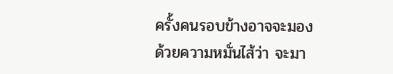ครั้งคนรอบข้างอาจจะมองด้วยความหมั่นไส้ว่า จะมา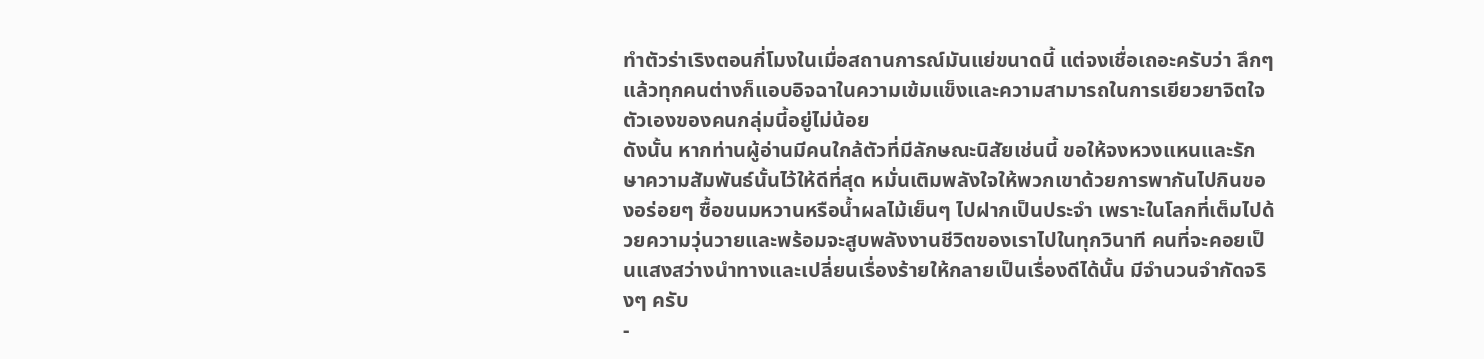ทำตัวร่าเริงตอนกี่โมงในเมื่อสถานการณ์มันแย่ขนาดนี้ แต่จงเชื่อเถอะครับว่า ลึกๆ แล้วทุกคนต่างก็แอบอิจฉาในความเข้มแข็งและความสามารถในการเยียวยาจิตใจตัวเองของคนกลุ่มนี้อยู่ไม่น้อย
ดังนั้น หากท่านผู้อ่านมีคนใกล้ตัวที่มีลักษณะนิสัยเช่นนี้ ขอให้จงหวงแหนและรักษาความสัมพันธ์นั้นไว้ให้ดีที่สุด หมั่นเติมพลังใจให้พวกเขาด้วยการพากันไปกินของอร่อยๆ ซื้อขนมหวานหรือน้ำผลไม้เย็นๆ ไปฝากเป็นประจำ เพราะในโลกที่เต็มไปด้วยความวุ่นวายและพร้อมจะสูบพลังงานชีวิตของเราไปในทุกวินาที คนที่จะคอยเป็นแสงสว่างนำทางและเปลี่ยนเรื่องร้ายให้กลายเป็นเรื่องดีได้นั้น มีจำนวนจำกัดจริงๆ ครับ
-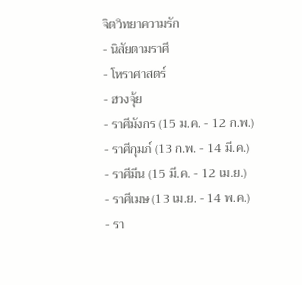จิตวิทยาความรัก
- นิสัยตามราศี
- โหราศาสตร์
- ฮวงจุ้ย
- ราศีมังกร (15 ม.ค. - 12 ก.พ.)
- ราศีกุมภ์ (13 ก.พ. - 14 มี.ค.)
- ราศีมีน (15 มี.ค. - 12 เม.ย.)
- ราศีเมษ (13 เม.ย. - 14 พ.ค.)
- รา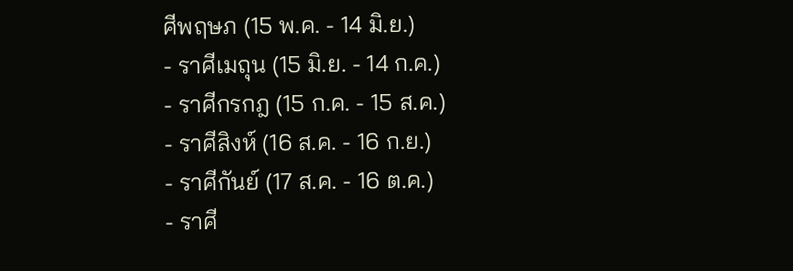ศีพฤษภ (15 พ.ค. - 14 มิ.ย.)
- ราศีเมถุน (15 มิ.ย. - 14 ก.ค.)
- ราศีกรกฎ (15 ก.ค. - 15 ส.ค.)
- ราศีสิงห์ (16 ส.ค. - 16 ก.ย.)
- ราศีกันย์ (17 ส.ค. - 16 ต.ค.)
- ราศี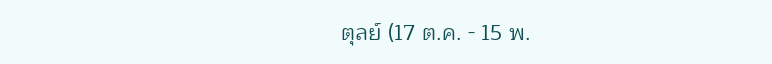ตุลย์ (17 ต.ค. - 15 พ.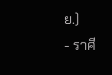ย.)
- ราศี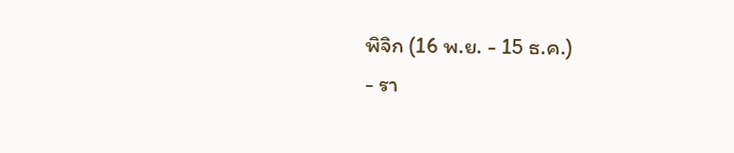พิจิก (16 พ.ย. - 15 ธ.ค.)
- รา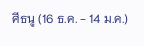ศีธนู (16 ธ.ค. - 14 ม.ค.)